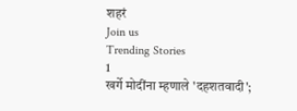शहरं
Join us
Trending Stories
1
खर्गे मोदींना म्हणाले 'दहशतवादी';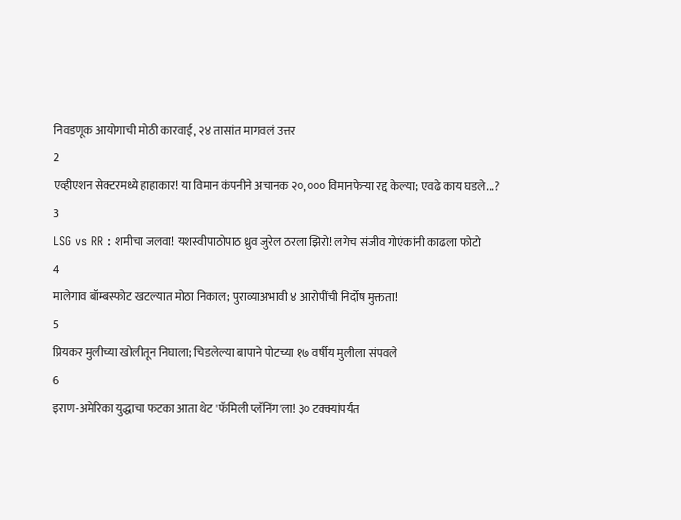निवडणूक आयोगाची मोठी कारवाई, २४ तासांत मागवलं उत्तर
2
एव्हीएशन सेक्टरमध्ये हाहाकार! या विमान कंपनीने अचानक २०,००० विमानफेऱ्या रद्द केल्या; एवढे काय घडले...?
3
LSG vs RR : शमीचा जलवा! यशस्वीपाठोपाठ ध्रुव जुरेल ठरला झिरो! लगेच संजीव गोएंकांनी काढला फोटो
4
मालेगाव बॉम्बस्फोट खटल्यात मोठा निकाल; पुराव्याअभावी ४ आरोपींची निर्दोष मुक्तता!
5
प्रियकर मुलीच्या खोलीतून निघाला; चिडलेल्या बापाने पोटच्या १७ वर्षीय मुलीला संपवले
6
इराण-अमेरिका युद्धाचा फटका आता थेट 'फॅमिली प्लॅनिंग'ला! ३० टक्क्यांपर्यंत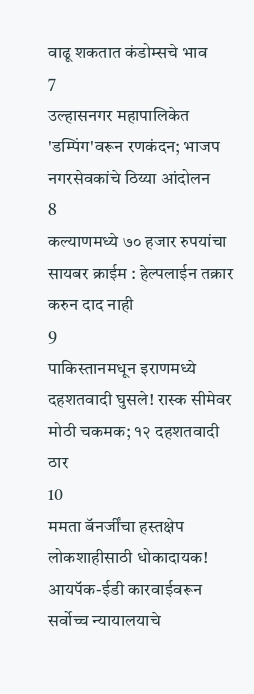वाढू शकतात कंडोम्सचे भाव
7
उल्हासनगर महापालिकेत 'डम्पिंग'वरून रणकंदन; भाजप नगरसेवकांचे ठिय्या आंदोलन
8
कल्याणमध्ये ७० हजार रुपयांचा सायबर क्राईम : हेल्पलाईन तक्रार करुन दाद नाही
9
पाकिस्तानमधून इराणमध्ये दहशतवादी घुसले! रास्क सीमेवर मोठी चकमक; १२ दहशतवादी ठार
10
ममता बॅनर्जींचा हस्तक्षेप लोकशाहीसाठी धोकादायक! आयपॅक-ईडी कारवाईवरून सर्वोच्च न्यायालयाचे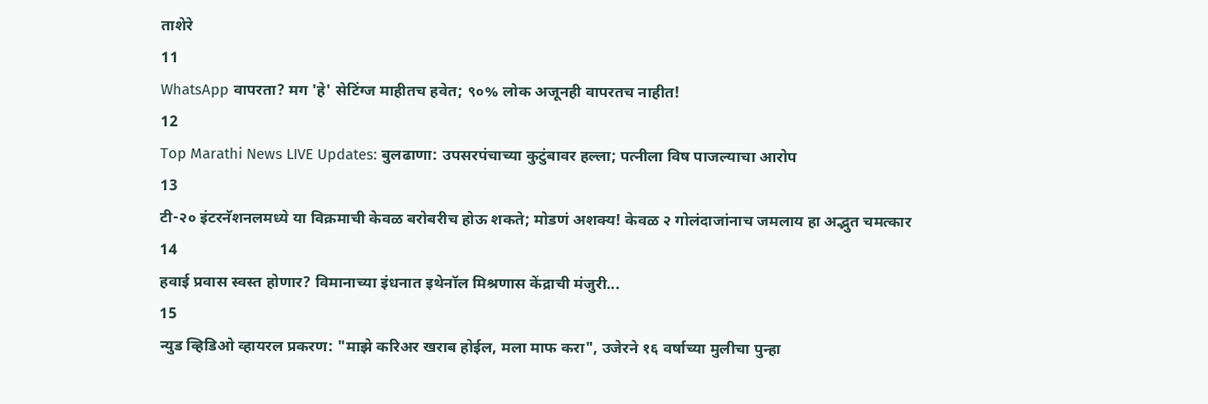ताशेरे
11
WhatsApp वापरता? मग 'हे' सेटिंग्ज माहीतच हवेत; ९०% लोक अजूनही वापरतच नाहीत!
12
Top Marathi News LIVE Updates: बुलढाणा: उपसरपंचाच्या कुटुंबावर हल्ला; पत्नीला विष पाजल्याचा आरोप
13
टी-२० इंटरनॅशनलमध्ये या विक्रमाची केवळ बरोबरीच होऊ शकते; मोडणं अशक्य! केवळ २ गोलंदाजांनाच जमलाय हा अद्भुत चमत्कार
14
हवाई प्रवास स्वस्त होणार? विमानाच्या इंधनात इथेनॉल मिश्रणास केंद्राची मंजुरी...
15
न्युड व्हिडिओ व्हायरल प्रकरण: "माझे करिअर खराब होईल, मला माफ करा", उजेरने १६ वर्षाच्या मुलीचा पुन्हा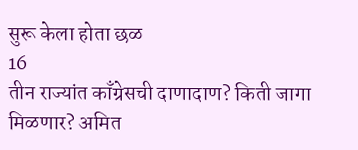सुरू केला होता छळ
16
तीन राज्यांत काँग्रेसची दाणादाण? किती जागा मिळणार? अमित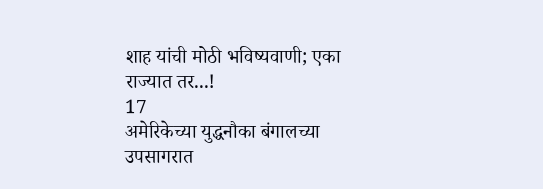शाह यांची मोठी भविष्यवाणी; एका राज्यात तर...!
17
अमेरिकेच्या युद्धनौका बंगालच्या उपसागरात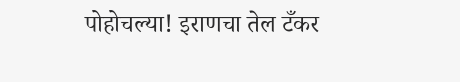पोहोचल्या! इराणचा तेल टँकर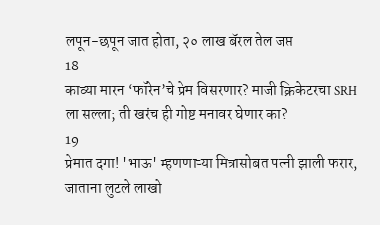लपून-छपून जात होता, २० लाख बॅरल तेल जप्त
18
काव्या मारन ‘फॉरेन’चे प्रेम विसरणार? माजी क्रिकेटरचा SRH ला सल्ला; ती खरंच ही गोष्ट मनावर घेणार का?
19
प्रेमात दगा! 'भाऊ' म्हणणाऱ्या मित्रासोबत पत्नी झाली फरार, जाताना लुटले लाखो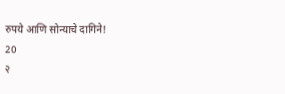रुपये आणि सोन्याचे दागिने!
20
२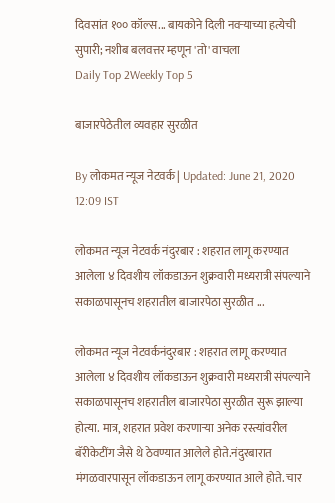दिवसांत १०० कॉल्स... बायकोने दिली नवऱ्याच्या हत्येची सुपारी; नशीब बलवत्तर म्हणून 'तो' वाचला
Daily Top 2Weekly Top 5

बाजारपेठेतील व्यवहार सुरळीत

By लोकमत न्यूज नेटवर्क | Updated: June 21, 2020 12:09 IST

लोकमत न्यूज नेटवर्क नंदुरबार : शहरात लागू करण्यात आलेला ४ दिवशीय लॉकडाऊन शुक्रवारी मध्यरात्री संपल्याने सकाळपासूनच शहरातील बाजारपेठा सुरळीत ...

लोकमत न्यूज नेटवर्कनंदुरबार : शहरात लागू करण्यात आलेला ४ दिवशीय लॉकडाऊन शुक्रवारी मध्यरात्री संपल्याने सकाळपासूनच शहरातील बाजारपेठा सुरळीत सुरू झाल्या होत्या. मात्र, शहरात प्रवेश करणाऱ्या अनेक रस्त्यांवरील बॅरीकेटींग जैसे थे ठेवण्यात आलेले होते.नंदुरबारात मंगळवारपासून लॉकडाऊन लागू करण्यात आले होते. चार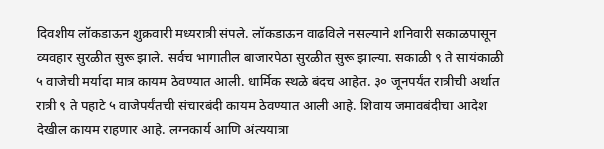दिवशीय लॉकडाऊन शुक्रवारी मध्यरात्री संपले. लॉकडाऊन वाढविले नसल्याने शनिवारी सकाळपासून व्यवहार सुरळीत सुरू झाले. सर्वच भागातील बाजारपेठा सुरळीत सुरू झाल्या. सकाळी ९ ते सायंकाळी ५ वाजेची मर्यादा मात्र कायम ठेवण्यात आली. धार्मिक स्थळे बंदच आहेत. ३० जूनपर्यंत रात्रीची अर्थात रात्री ९ ते पहाटे ५ वाजेपर्यंतची संचारबंदी कायम ठेवण्यात आली आहे. शिवाय जमावबंदीचा आदेश देखील कायम राहणार आहे. लग्नकार्य आणि अंत्ययात्रा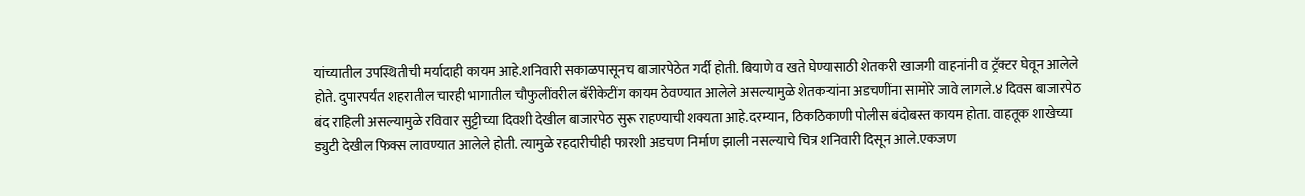यांच्यातील उपस्थितीची मर्यादाही कायम आहे.शनिवारी सकाळपासूनच बाजारपेठेत गर्दी होती. बियाणे व खते घेण्यासाठी शेतकरी खाजगी वाहनांनी व ट्रॅक्टर घेवून आलेले होते. दुपारपर्यंत शहरातील चारही भागातील चौफुलींवरील बॅरीकेटींग कायम ठेवण्यात आलेले असल्यामुळे शेतकऱ्यांना अडचणींना सामोरे जावे लागले.४ दिवस बाजारपेठ बंद राहिली असल्यामुळे रविवार सुट्टीच्या दिवशी देखील बाजारपेठ सुरू राहण्याची शक्यता आहे.दरम्यान, ठिकठिकाणी पोलीस बंदोबस्त कायम होता. वाहतूक शाखेच्या ड्युटी देखील फिक्स लावण्यात आलेले होती. त्यामुळे रहदारीचीही फारशी अडचण निर्माण झाली नसल्याचे चित्र शनिवारी दिसून आले.एकजण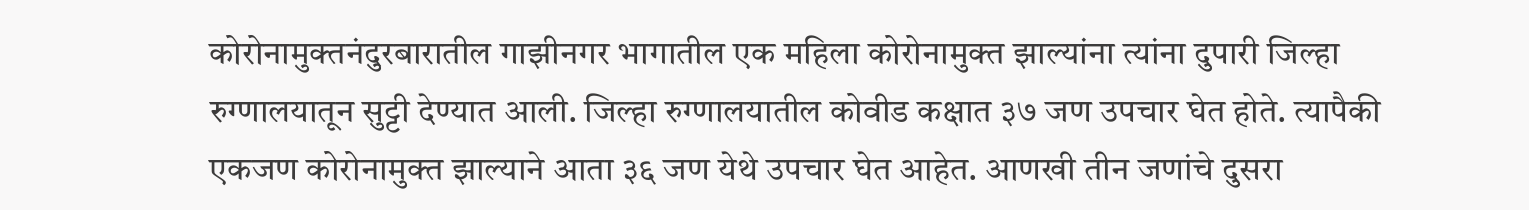कोरोनामुक्तनंदुरबारातील गाझीनगर भागातील एक महिला कोरोनामुक्त झाल्यांना त्यांना दुपारी जिल्हा रुग्णालयातून सुट्टी देण्यात आली. जिल्हा रुग्णालयातील कोवीड कक्षात ३७ जण उपचार घेत होते. त्यापैकी एकजण कोरोनामुक्त झाल्याने आता ३६ जण येथे उपचार घेत आहेत. आणखी तीन जणांचे दुसरा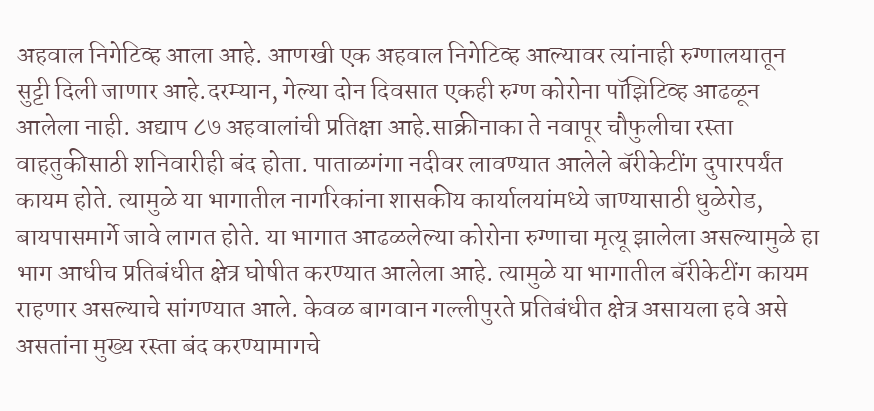अहवाल निगेटिव्ह आला आहे. आणखी एक अहवाल निगेटिव्ह आल्यावर त्यांनाही रुग्णालयातून सुट्टी दिली जाणार आहे.दरम्यान, गेल्या दोन दिवसात एकही रुग्ण कोरोना पॉझिटिव्ह आढळून आलेला नाही. अद्याप ८७ अहवालांची प्रतिक्षा आहे.साक्रीनाका ते नवापूर चौफुलीचा रस्ता वाहतुकीसाठी शनिवारीही बंद होता. पाताळगंगा नदीवर लावण्यात आलेले बॅरीकेटींग दुपारपर्यंत कायम होते. त्यामुळे या भागातील नागरिकांना शासकीय कार्यालयांमध्ये जाण्यासाठी धुळेरोड, बायपासमार्गे जावे लागत होते. या भागात आढळलेल्या कोरोना रुग्णाचा मृत्यू झालेला असल्यामुळे हा भाग आधीच प्रतिबंधीत क्षेत्र घोषीत करण्यात आलेला आहे. त्यामुळे या भागातील बॅरीकेटींग कायम राहणार असल्याचे सांगण्यात आले. केवळ बागवान गल्लीपुरते प्रतिबंधीत क्षेत्र असायला हवे असे असतांना मुख्य रस्ता बंद करण्यामागचे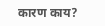कारण काय?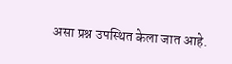असा प्रश्न उपस्थित केला जात आहे.